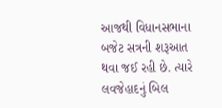આજથી વિધાનસભાના બજેટ સત્રની શરૂઆત થવા જઈ રહી છે. ત્યારે લવજેહાદનું બિલ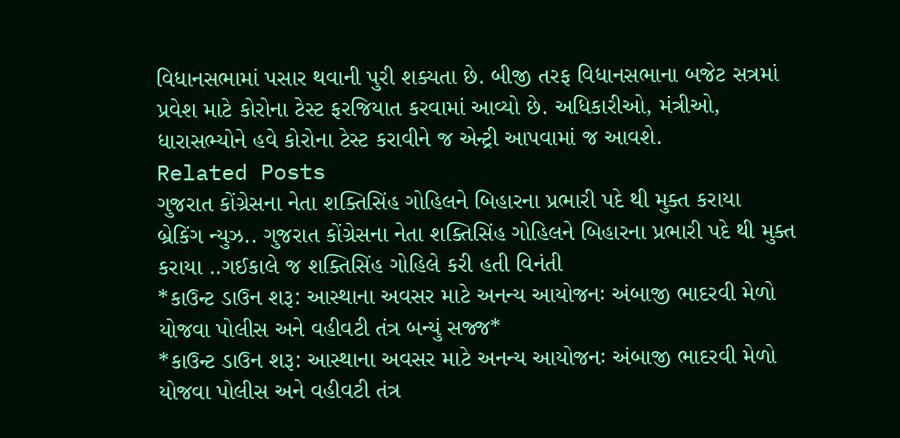વિધાનસભામાં પસાર થવાની પુરી શક્યતા છે. બીજી તરફ વિધાનસભાના બજેટ સત્રમાં પ્રવેશ માટે કોરોના ટેસ્ટ ફરજિયાત કરવામાં આવ્યો છે. અધિકારીઓ, મંત્રીઓ, ધારાસભ્યોને હવે કોરોના ટેસ્ટ કરાવીને જ એન્ટ્રી આપવામાં જ આવશે.
Related Posts
ગુજરાત કોંગ્રેસના નેતા શક્તિસિંહ ગોહિલને બિહારના પ્રભારી પદે થી મુક્ત કરાયા
બ્રેકિંગ ન્યુઝ.. ગુજરાત કોંગ્રેસના નેતા શક્તિસિંહ ગોહિલને બિહારના પ્રભારી પદે થી મુક્ત કરાયા ..ગઈકાલે જ શક્તિસિંહ ગોહિલે કરી હતી વિનંતી
*કાઉન્ટ ડાઉન શરૂ: આસ્થાના અવસર માટે અનન્ય આયોજનઃ અંબાજી ભાદરવી મેળો યોજવા પોલીસ અને વહીવટી તંત્ર બન્યું સજ્જ*
*કાઉન્ટ ડાઉન શરૂ: આસ્થાના અવસર માટે અનન્ય આયોજનઃ અંબાજી ભાદરવી મેળો યોજવા પોલીસ અને વહીવટી તંત્ર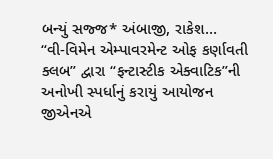બન્યું સજ્જ* અંબાજી, રાકેશ…
“વી-વિમેન એમ્પાવરમેન્ટ ઓફ કર્ણાવતી ક્લબ” દ્વારા “ફન્ટાસ્ટીક એક્વાટિક”ની અનોખી સ્પર્ધાનું કરાયું આયોજન જીએનએ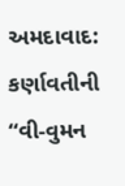અમદાવાદ: કર્ણાવતીની “વી-વુમન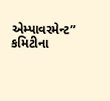એમ્પાવરમેન્ટ” કમિટીના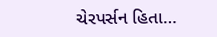ચેરપર્સન હિતા…